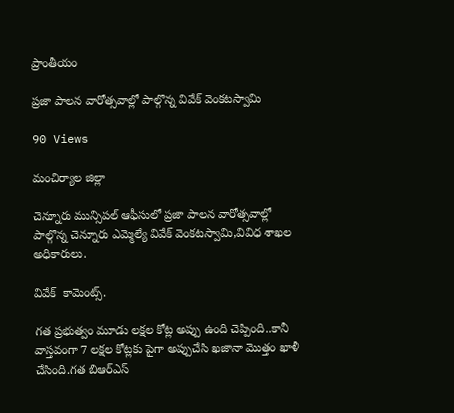ప్రాంతీయం

ప్రజా పాలన వారోత్సవాల్లో పాల్గొన్న వివేక్ వెంకటస్వామి

90 Views

మంచిర్యాల జిల్లా

చెన్నూరు మున్సిపల్ ఆఫీసులో ప్రజా పాలన వారోత్సవాల్లో పాల్గొన్న చెన్నూరు ఎమ్మెల్యే వివేక్ వెంకటస్వామి,వివిధ శాఖల అధికారులు.

వివేక్  కామెంట్స్.

గత ప్రభుత్వం మూడు లక్షల కోట్ల అప్పు ఉంది చెప్పింది..కానీ వాస్తవంగా 7 లక్షల కోట్లకు పైగా అప్పుచేసి ఖజానా మొత్తం ఖాళీ చేసింది.గత బిఆర్ఎస్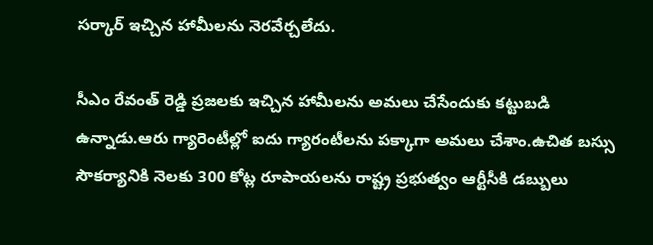సర్కార్ ఇచ్చిన హామీలను నెరవేర్చలేదు.

సీఎం రేవంత్ రెడ్డి ప్రజలకు ఇచ్చిన హామీలను అమలు చేసేందుకు కట్టుబడి ఉన్నాడు.ఆరు గ్యారెంటీల్లో ఐదు గ్యారంటీలను పక్కాగా అమలు చేశాం.ఉచిత బస్సు సౌకర్యానికి నెలకు 300 కోట్ల రూపాయలను రాష్ట్ర ప్రభుత్వం ఆర్టీసీకి డబ్బులు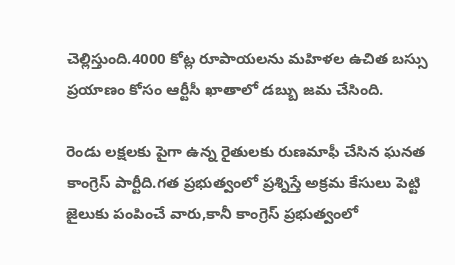చెల్లిస్తుంది.4000 కోట్ల రూపాయలను మహిళల ఉచిత బస్సు ప్రయాణం కోసం ఆర్టీసీ ఖాతాలో డబ్బు జమ చేసింది.

రెండు లక్షలకు పైగా ఉన్న రైతులకు రుణమాఫీ చేసిన ఘనత కాంగ్రెస్ పార్టీది.గత ప్రభుత్వంలో ప్రశ్నిస్తే అక్రమ కేసులు పెట్టి జైలుకు పంపించే వారు,కానీ కాంగ్రెస్ ప్రభుత్వంలో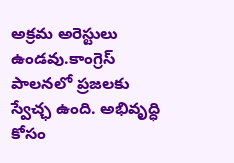అక్రమ అరెస్టులు ఉండవు.కాంగ్రెస్ పాలనలో ప్రజలకు స్వేచ్ఛ ఉంది. అభివృద్ధి కోసం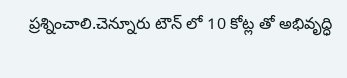ప్రశ్నించాలి.చెన్నూరు టౌన్ లో 10 కోట్ల తో అభివృద్ధి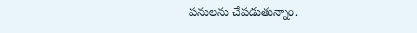పనులను చేపడుతున్నాం.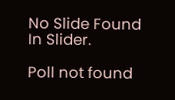No Slide Found In Slider.

Poll not found